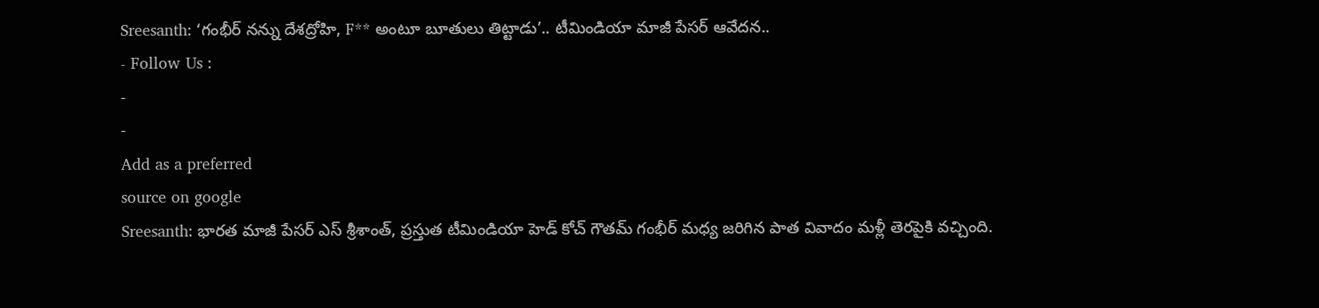Sreesanth: ‘గంభీర్ నన్ను దేశద్రోహి, F** అంటూ బూతులు తిట్టాడు’.. టీమిండియా మాజీ పేసర్ ఆవేదన..
- Follow Us :
-
-
Add as a preferred
source on google
Sreesanth: భారత మాజీ పేసర్ ఎస్ శ్రీశాంత్, ప్రస్తుత టీమిండియా హెడ్ కోచ్ గౌతమ్ గంభీర్ మధ్య జరిగిన పాత వివాదం మళ్లీ తెరపైకి వచ్చింది.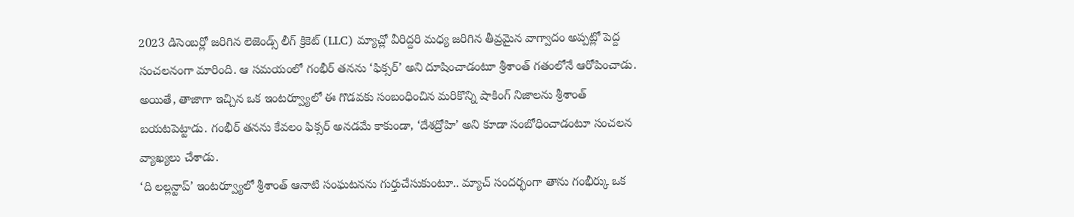2023 డిసెంబర్లో జరిగిన లెజెండ్స్ లీగ్ క్రికెట్ (LLC) మ్యాచ్లో వీరిద్దరి మధ్య జరిగిన తీవ్రమైన వాగ్వాదం అప్పట్లో పెద్ద సంచలనంగా మారింది. ఆ సమయంలో గంభీర్ తనను ‘ఫిక్సర్’ అని దూషించాడంటూ శ్రీశాంత్ గతంలోనే ఆరోపించాడు. అయితే, తాజాగా ఇచ్చిన ఒక ఇంటర్వ్యూలో ఈ గొడవకు సంబంధించిన మరికొన్ని షాకింగ్ నిజాలను శ్రీశాంత్ బయటపెట్టాడు. గంభీర్ తనను కేవలం ఫిక్సర్ అనడమే కాకుండా, ‘దేశద్రోహి’ అని కూడా సంబోధించాడంటూ సంచలన వ్యాఖ్యలు చేశాడు.
‘ది లల్లన్టాప్’ ఇంటర్వ్యూలో శ్రీశాంత్ ఆనాటి సంఘటనను గుర్తుచేసుకుంటూ.. మ్యాచ్ సందర్భంగా తాను గంభీర్కు ఒక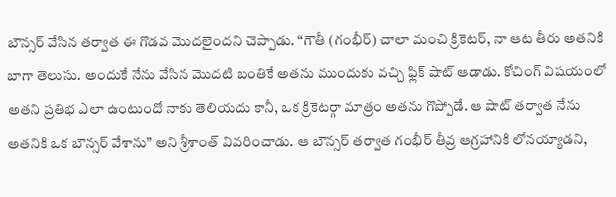బౌన్సర్ వేసిన తర్వాత ఈ గొడవ మొదలైందని చెప్పాడు. “గౌతీ (గంభీర్) చాలా మంచి క్రికెటర్, నా ఆట తీరు అతనికి బాగా తెలుసు. అందుకే నేను వేసిన మొదటి బంతికే అతను ముందుకు వచ్చి ఫ్లిక్ షాట్ ఆడాడు. కోచింగ్ విషయంలో అతని ప్రతిభ ఎలా ఉంటుందో నాకు తెలియదు కానీ, ఒక క్రికెటర్గా మాత్రం అతను గొప్పోడే. ఆ షాట్ తర్వాత నేను అతనికి ఒక బౌన్సర్ వేశాను” అని శ్రీశాంత్ వివరించాడు. ఆ బౌన్సర్ తర్వాత గంభీర్ తీవ్ర ఆగ్రహానికి లోనయ్యాడని,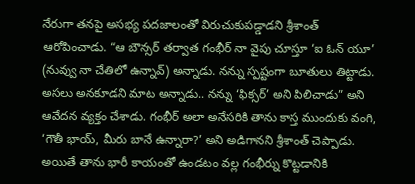నేరుగా తనపై అసభ్య పదజాలంతో విరుచుకుపడ్డాడని శ్రీశాంత్ ఆరోపించాడు. “ఆ బౌన్సర్ తర్వాత గంభీర్ నా వైపు చూస్తూ ‘ఐ ఓన్ యూ’ (నువ్వు నా చేతిలో ఉన్నావ్) అన్నాడు. నన్ను స్పష్టంగా బూతులు తిట్టాడు. అసలు అనకూడని మాట అన్నాడు.. నన్ను ‘ఫిక్సర్’ అని పిలిచాడు” అని ఆవేదన వ్యక్తం చేశాడు. గంభీర్ అలా అనేసరికి తాను కాస్త ముందుకు వంగి, ‘గౌతీ భాయ్, మీరు బానే ఉన్నారా?’ అని అడిగానని శ్రీశాంత్ చెప్పాడు. అయితే తాను భారీ కాయంతో ఉండటం వల్ల గంభీర్ను కొట్టడానికి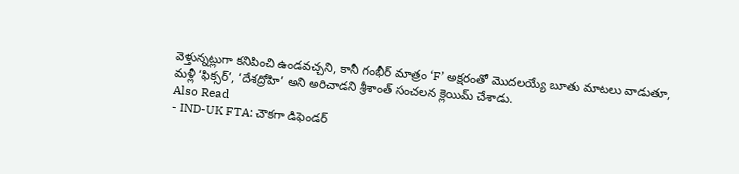వెళ్తున్నట్లుగా కనిపించి ఉండవచ్చని, కానీ గంభీర్ మాత్రం ‘F’ అక్షరంతో మొదలయ్యే బూతు మాటలు వాడుతూ, మళ్లీ ‘ఫిక్సర్’, ‘దేశద్రోహి’ అని అరిచాడని శ్రీశాంత్ సంచలన క్లెయిమ్ చేశాడు.
Also Read
- IND-UK FTA: చౌకగా డిఫెండర్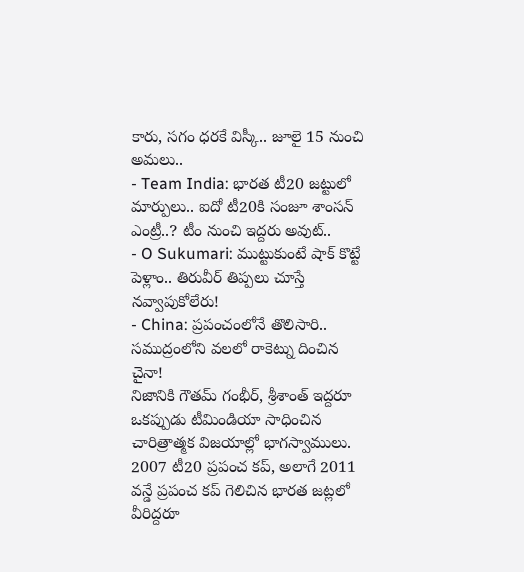కారు, సగం ధరకే విస్కీ.. జూలై 15 నుంచి అమలు..
- Team India: భారత టీ20 జట్టులో మార్పులు.. ఐదో టీ20కి సంజూ శాంసన్ ఎంట్రీ..? టీం నుంచి ఇద్దరు అవుట్..
- O Sukumari: ముట్టుకుంటే షాక్ కొట్టే పెళ్లాం.. తిరువీర్ తిప్పలు చూస్తే నవ్వాపుకోలేరు!
- China: ప్రపంచంలోనే తొలిసారి.. సముద్రంలోని వలలో రాకెట్ను దించిన చైనా!
నిజానికి గౌతమ్ గంభీర్, శ్రీశాంత్ ఇద్దరూ ఒకప్పుడు టీమిండియా సాధించిన చారిత్రాత్మక విజయాల్లో భాగస్వాములు. 2007 టీ20 ప్రపంచ కప్, అలాగే 2011 వన్డే ప్రపంచ కప్ గెలిచిన భారత జట్లలో వీరిద్దరూ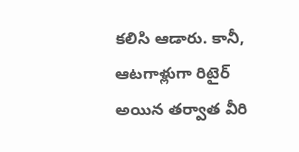కలిసి ఆడారు. కానీ, ఆటగాళ్లుగా రిటైర్ అయిన తర్వాత వీరి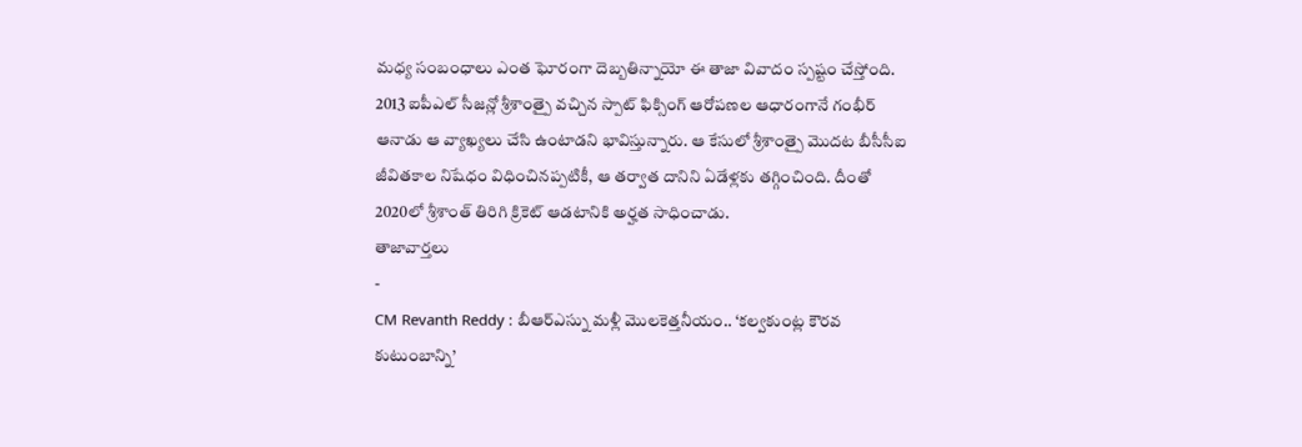మధ్య సంబంధాలు ఎంత ఘోరంగా దెబ్బతిన్నాయో ఈ తాజా వివాదం స్పష్టం చేస్తోంది. 2013 ఐపీఎల్ సీజన్లో శ్రీశాంత్పై వచ్చిన స్పాట్ ఫిక్సింగ్ ఆరోపణల ఆధారంగానే గంభీర్ ఆనాడు ఆ వ్యాఖ్యలు చేసి ఉంటాడని భావిస్తున్నారు. ఆ కేసులో శ్రీశాంత్పై మొదట బీసీసీఐ జీవితకాల నిషేధం విధించినప్పటికీ, ఆ తర్వాత దానిని ఏడేళ్లకు తగ్గించింది. దీంతో 2020లో శ్రీశాంత్ తిరిగి క్రికెట్ ఆడటానికి అర్హత సాధించాడు.
తాజావార్తలు
-
CM Revanth Reddy : బీఆర్ఎస్ను మళ్లీ మొలకెత్తనీయం.. ‘కల్వకుంట్ల కౌరవ కుటుంబాన్ని’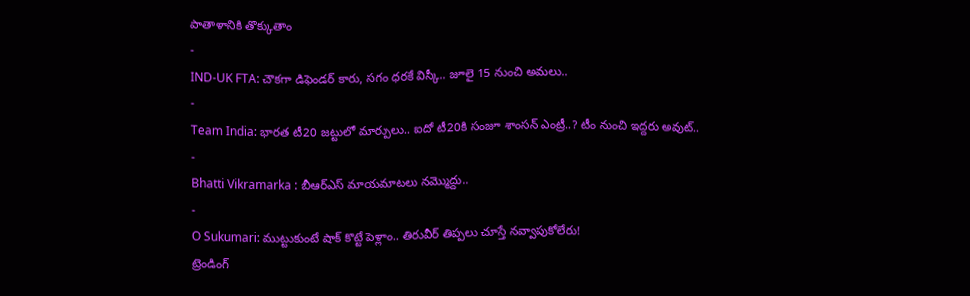పాతాళానికి తొక్కుతాం
-
IND-UK FTA: చౌకగా డిఫెండర్ కారు, సగం ధరకే విస్కీ.. జూలై 15 నుంచి అమలు..
-
Team India: భారత టీ20 జట్టులో మార్పులు.. ఐదో టీ20కి సంజూ శాంసన్ ఎంట్రీ..? టీం నుంచి ఇద్దరు అవుట్..
-
Bhatti Vikramarka : బీఆర్ఎస్ మాయమాటలు నమ్మొద్దు..
-
O Sukumari: ముట్టుకుంటే షాక్ కొట్టే పెళ్లాం.. తిరువీర్ తిప్పలు చూస్తే నవ్వాపుకోలేరు!
ట్రెండింగ్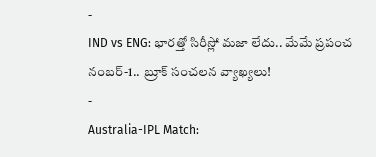-
IND vs ENG: భారత్తో సిరీస్లో మజా లేదు.. మేమే ప్రపంచ నంబర్-1.. బ్రూక్ సంచలన వ్యాఖ్యలు!
-
Australia-IPL Match: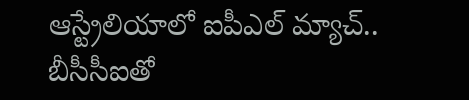ఆస్ట్రేలియాలో ఐపీఎల్ మ్యాచ్.. బీసీసీఐతో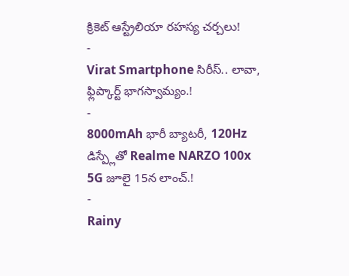క్రికెట్ ఆస్ట్రేలియా రహస్య చర్చలు!
-
Virat Smartphone సిరీస్.. లావా, ఫ్లిప్కార్ట్ భాగస్వామ్యం.!
-
8000mAh భారీ బ్యాటరీ, 120Hz డిస్ప్లేతో Realme NARZO 100x 5G జూలై 15న లాంచ్.!
-
Rainy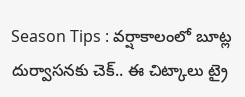Season Tips : వర్షాకాలంలో బూట్ల దుర్వాసనకు చెక్.. ఈ చిట్కాలు ట్రై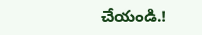చేయండి.!